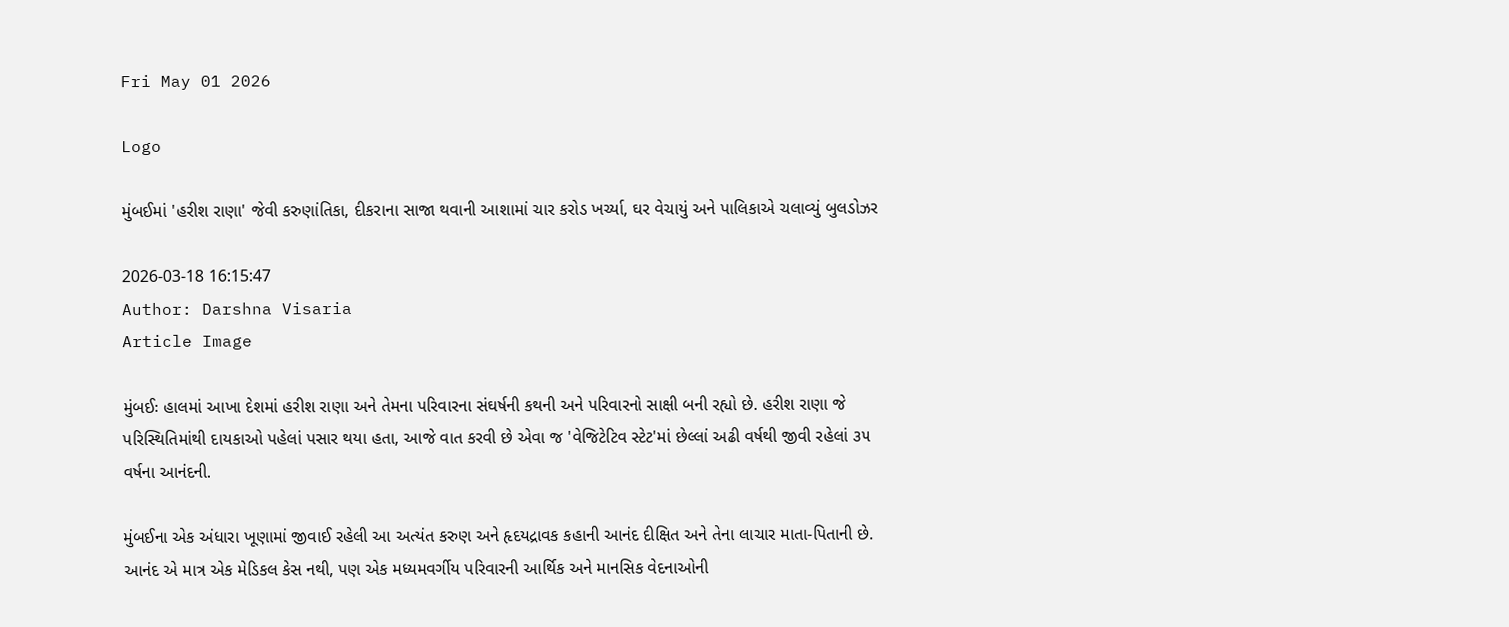Fri May 01 2026

Logo

મુંબઈમાં 'હરીશ રાણા' જેવી કરુણાંતિકા, દીકરાના સાજા થવાની આશામાં ચાર કરોડ ખર્ચ્યા, ઘર વેચાયું અને પાલિકાએ ચલાવ્યું બુલડોઝર

2026-03-18 16:15:47
Author: Darshna Visaria
Article Image

મુંબઈઃ હાલમાં આખા દેશમાં હરીશ રાણા અને તેમના પરિવારના સંઘર્ષની કથની અને પરિવારનો સાક્ષી બની રહ્યો છે. હરીશ રાણા જે પરિસ્થિતિમાંથી દાયકાઓ પહેલાં પસાર થયા હતા, આજે વાત કરવી છે એવા જ 'વેજિટેટિવ સ્ટેટ'માં છેલ્લાં અઢી વર્ષથી જીવી રહેલાં ૩૫ વર્ષના આનંદની.

મુંબઈના એક અંધારા ખૂણામાં જીવાઈ રહેલી આ અત્યંત કરુણ અને હૃદયદ્રાવક કહાની આનંદ દીક્ષિત અને તેના લાચાર માતા-પિતાની છે. આનંદ એ માત્ર એક મેડિકલ કેસ નથી, પણ એક મધ્યમવર્ગીય પરિવારની આર્થિક અને માનસિક વેદનાઓની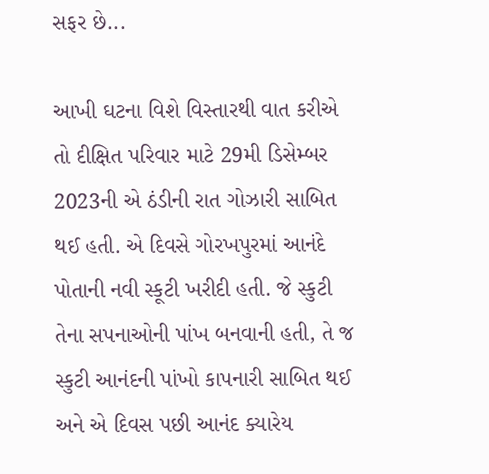સફર છે...

આખી ઘટના વિશે વિસ્તારથી વાત કરીએ તો દીક્ષિત પરિવાર માટે 29મી ડિસેમ્બર 2023ની એ ઠંડીની રાત ગોઝારી સાબિત થઈ હતી. એ દિવસે ગોરખપુરમાં આનંદે પોતાની નવી સ્કૂટી ખરીદી હતી. જે સ્કુટી તેના સપનાઓની પાંખ બનવાની હતી, તે જ સ્કુટી આનંદની પાંખો કાપનારી સાબિત થઈ અને એ દિવસ પછી આનંદ ક્યારેય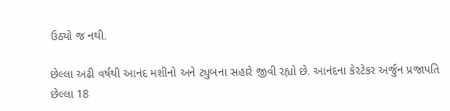ઉઠ્યો જ નથી.

છેલ્લા અઢી વર્ષથી આનંદ મશીનો અને ટ્યુબના સહારે જીવી રહ્યો છે. આનંદના કેરટેકર અર્જુન પ્રજાપતિ છેલ્લા 18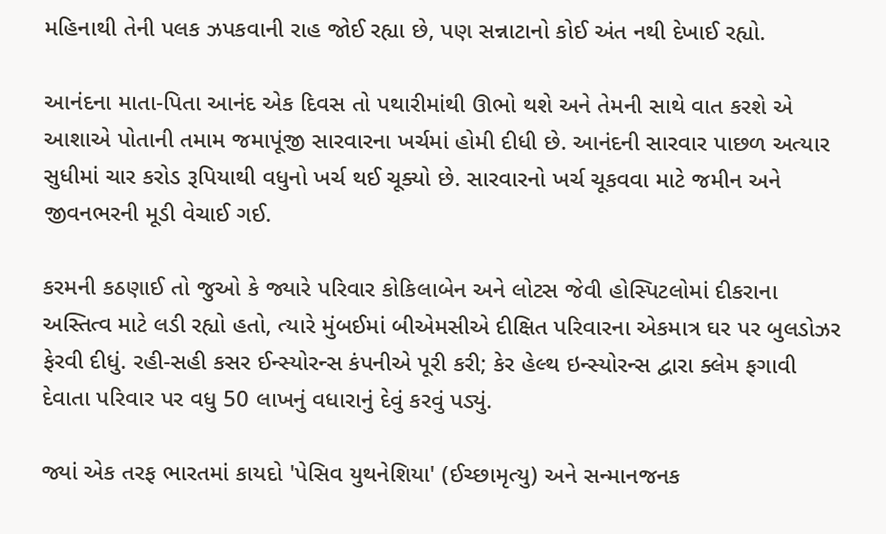મહિનાથી તેની પલક ઝપકવાની રાહ જોઈ રહ્યા છે, પણ સન્નાટાનો કોઈ અંત નથી દેખાઈ રહ્યો.

આનંદના માતા-પિતા આનંદ એક દિવસ તો પથારીમાંથી ઊભો થશે અને તેમની સાથે વાત કરશે એ આશાએ પોતાની તમામ જમાપૂંજી સારવારના ખર્ચમાં હોમી દીધી છે. આનંદની સારવાર પાછળ અત્યાર સુધીમાં ચાર કરોડ રૂપિયાથી વધુનો ખર્ચ થઈ ચૂક્યો છે. સારવારનો ખર્ચ ચૂકવવા માટે જમીન અને જીવનભરની મૂડી વેચાઈ ગઈ.

કરમની કઠણાઈ તો જુઓ કે જ્યારે પરિવાર કોકિલાબેન અને લોટસ જેવી હોસ્પિટલોમાં દીકરાના અસ્તિત્વ માટે લડી રહ્યો હતો, ત્યારે મુંબઈમાં બીએમસીએ દીક્ષિત પરિવારના એકમાત્ર ઘર પર બુલડોઝર ફેરવી દીધું. રહી-સહી કસર ઈન્સ્યોરન્સ કંપનીએ પૂરી કરી; કેર હેલ્થ ઇન્સ્યોરન્સ દ્વારા ક્લેમ ફગાવી દેવાતા પરિવાર પર વધુ 50 લાખનું વધારાનું દેવું કરવું પડ્યું.

જ્યાં એક તરફ ભારતમાં કાયદો 'પેસિવ યુથનેશિયા' (ઈચ્છામૃત્યુ) અને સન્માનજનક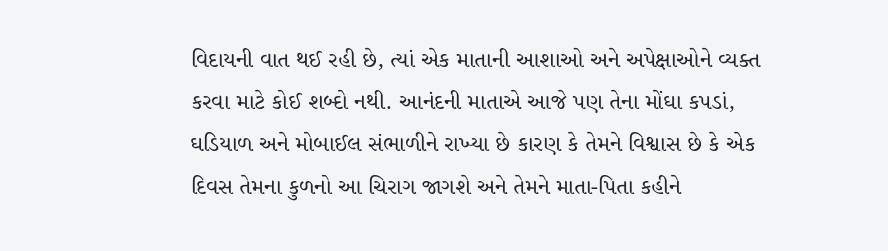વિદાયની વાત થઈ રહી છે, ત્યાં એક માતાની આશાઓ અને અપેક્ષાઓને વ્યક્ત કરવા માટે કોઈ શબ્દો નથી. આનંદની માતાએ આજે પણ તેના મોંઘા કપડાં, ઘડિયાળ અને મોબાઈલ સંભાળીને રાખ્યા છે કારણ કે તેમને વિશ્વાસ છે કે એક દિવસ તેમના કુળનો આ ચિરાગ જાગશે અને તેમને માતા-પિતા કહીને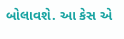બોલાવશે. આ કેસ એ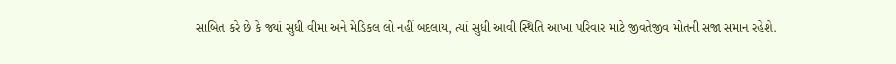સાબિત કરે છે કે જ્યાં સુધી વીમા અને મેડિકલ લો નહીં બદલાય, ત્યાં સુધી આવી સ્થિતિ આખા પરિવાર માટે જીવતેજીવ મોતની સજા સમાન રહેશે.